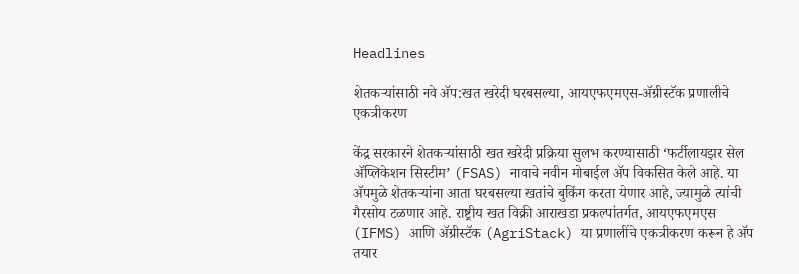Headlines

शेतकऱ्यांसाठी नवे ॲप:खत खरेदी घरबसल्या, आयएफएमएस-ॲग्रीस्टॅक प्रणालीचे एकत्रीकरण

केंद्र सरकारने शेतकऱ्यांसाठी खत खरेदी प्रक्रिया सुलभ करण्यासाठी ‘फर्टीलायझर सेल ॲप्लिकेशन सिस्टीम’ (FSAS) नावाचे नवीन मोबाईल ॲप विकसित केले आहे. या ॲपमुळे शेतकऱ्यांना आता घरबसल्या खतांचे बुकिंग करता येणार आहे, ज्यामुळे त्यांची गैरसोय टळणार आहे. राष्ट्रीय खत विक्री आराखडा प्रकल्पांतर्गत, आयएफएमएस (IFMS) आणि ॲग्रीस्टॅक (AgriStack) या प्रणालींचे एकत्रीकरण करून हे ॲप तयार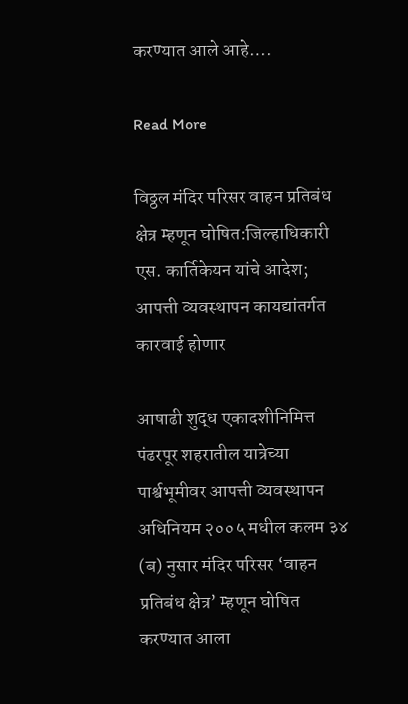करण्यात आले आहे….

Read More

विठ्ठल मंदिर परिसर वाहन प्रतिबंध क्षेत्र म्हणून घोषित:जिल्हाधिकारी एस. कार्तिकेयन यांचे आदेश; आपत्ती व्यवस्थापन कायद्यांतर्गत कारवाई होणार

आषाढी शुद्ध एकादशीनिमित्त पंढरपूर शहरातील यात्रेच्या पार्श्वभूमीवर आपत्ती व्यवस्थापन अधिनियम २००५ मधील कलम ३४ (ब) नुसार मंदिर परिसर ‘वाहन प्रतिबंध क्षेत्र’ म्हणून घोषित करण्यात आला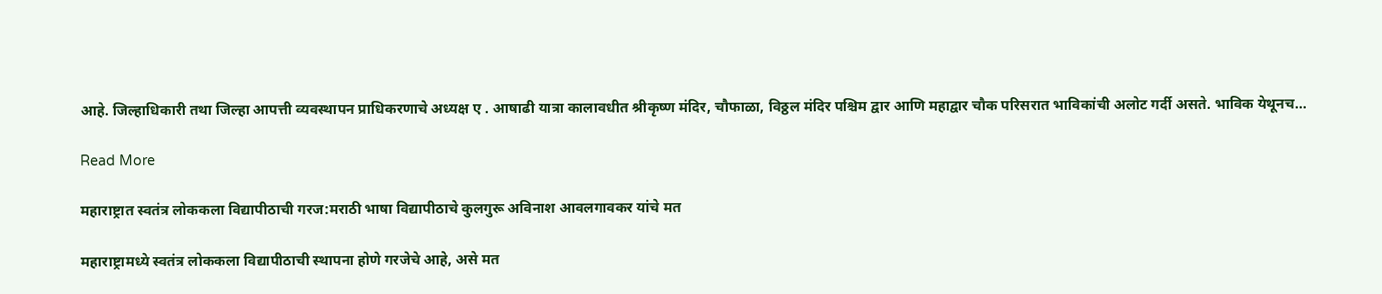आहे. जिल्हाधिकारी तथा जिल्हा आपत्ती व्यवस्थापन प्राधिकरणाचे अध्यक्ष ए . आषाढी यात्रा कालावधीत श्रीकृष्ण मंदिर, चौफाळा, विठ्ठल मंदिर पश्चिम द्वार आणि महाद्वार चौक परिसरात भाविकांची अलोट गर्दी असते. भाविक येथूनच…

Read More

महाराष्ट्रात स्वतंत्र लोककला विद्यापीठाची गरज:मराठी भाषा विद्यापीठाचे कुलगुरू अविनाश आवलगावकर यांचे मत

महाराष्ट्रामध्ये स्वतंत्र लोककला विद्यापीठाची स्थापना होणे गरजेचे आहे, असे मत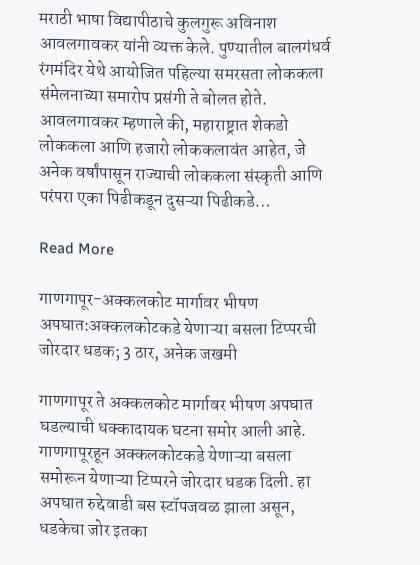मराठी भाषा विद्यापीठाचे कुलगुरू अविनाश आवलगावकर यांनी व्यक्त केले. पुण्यातील बालगंधर्व रंगमंदिर येथे आयोजित पहिल्या समरसता लोककला संमेलनाच्या समारोप प्रसंगी ते बोलत होते. आवलगावकर म्हणाले की, महाराष्ट्रात शेकडो लोककला आणि हजारो लोककलावंत आहेत, जे अनेक वर्षांपासून राज्याची लोककला संस्कृती आणि परंपरा एका पिढीकडून दुसऱ्या पिढीकडे…

Read More

गाणगापूर-अक्कलकोट मार्गावर भीषण अपघात:अक्कलकोटकडे येणाऱ्या बसला टिप्परची जोरदार धडक; 3 ठार, अनेक जखमी

गाणगापूर ते अक्कलकोट मार्गावर भीषण अपघात घडल्याची धक्कादायक घटना समोर आली आहे. गाणगापूरहून अक्कलकोटकडे येणाऱ्या बसला समोरून येणाऱ्या टिप्परने जोरदार धडक दिली. हा अपघात रुद्देवाडी बस स्टॉपजवळ झाला असून, धडकेचा जोर इतका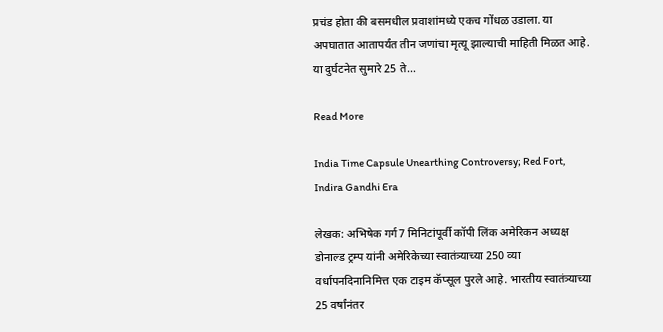प्रचंड होता की बसमधील प्रवाशांमध्ये एकच गोंधळ उडाला. या अपघातात आतापर्यंत तीन जणांचा मृत्यू झाल्याची माहिती मिळत आहे. या दुर्घटनेत सुमारे 25 ते…

Read More

India Time Capsule Unearthing Controversy; Red Fort, Indira Gandhi Era

लेखक: अभिषेक गर्ग7 मिनिटांपूर्वी कॉपी लिंक अमेरिकन अध्यक्ष डोनाल्ड ट्रम्प यांनी अमेरिकेच्या स्वातंत्र्याच्या 250 व्या वर्धापनदिनानिमित्त एक टाइम कॅप्सूल पुरले आहे. भारतीय स्वातंत्र्याच्या 25 वर्षांनंतर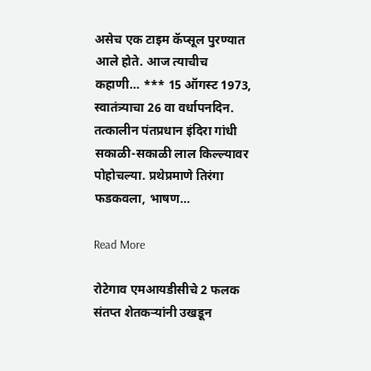असेच एक टाइम कॅप्सूल पुरण्यात आले होते. आज त्याचीच कहाणी… *** 15 ऑगस्ट 1973, स्वातंत्र्याचा 26 वा वर्धापनदिन. तत्कालीन पंतप्रधान इंदिरा गांधी सकाळी-सकाळी लाल किल्ल्यावर पोहोचल्या. प्रथेप्रमाणे तिरंगा फडकवला, भाषण…

Read More

रोटेगाव एमआयडीसीचे 2 फलक संतप्त शेतकऱ्यांनी उखडून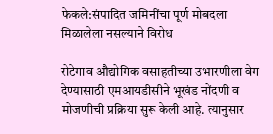फेकले:संपादित जमिनींचा पूर्ण मोबदला मिळालेला नसल्याने विरोध

रोटेगाव औद्योगिक वसाहतीच्या उभारणीला वेग देण्यासाठी एमआयडीसीने भूखंड नोंदणी व मोजणीची प्रक्रिया सुरू केली आहे. त्यानुसार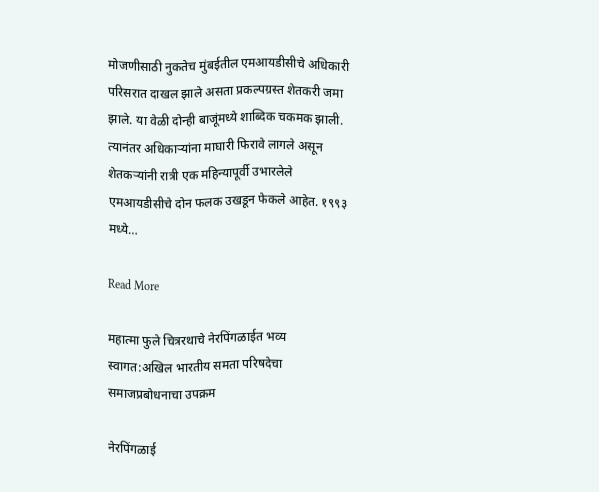मोजणीसाठी नुकतेच मुंबईतील एमआयडीसीचे अधिकारी परिसरात दाखल झाले असता प्रकल्पग्रस्त शेतकरी जमा झाले. या वेळी दोन्ही बाजूंमध्ये शाब्दिक चकमक झाली. त्यानंतर अधिकाऱ्यांना माघारी फिरावे लागले असून शेतकऱ्यांनी रात्री एक महिन्यापूर्वी उभारलेले एमआयडीसीचे दोन फलक उखडून फेकले आहेत. १९९३ मध्ये…

Read More

महात्मा फुले चित्ररथाचे नेरपिंगळाईत भव्य स्वागत:अखिल भारतीय समता परिषदेचा समाजप्रबोधनाचा उपक्रम

नेरपिंगळाई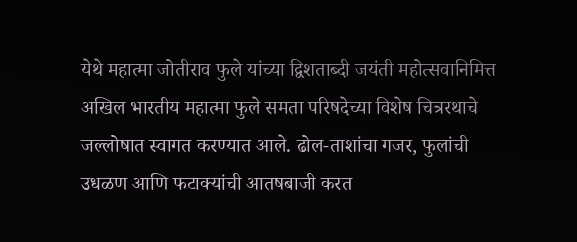येथे महात्मा जोतीराव फुले यांच्या द्विशताब्दी जयंती महोत्सवानिमित्त अखिल भारतीय महात्मा फुले समता परिषदेच्या विशेष चित्ररथाचे जल्लोषात स्वागत करण्यात आले. ढोल-ताशांचा गजर, फुलांची उधळण आणि फटाक्यांची आतषबाजी करत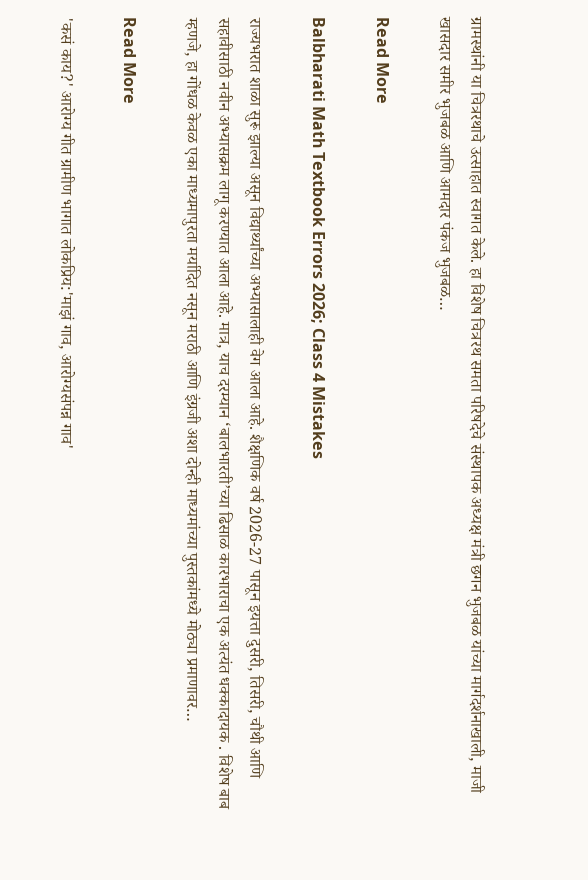ग्रामस्थांनी या चित्ररथाचे उत्साहात स्वागत केले. हा विशेष चित्ररथ समता परिषदेचे संस्थापक अध्यक्ष मंत्री छगन भुजबळ यांच्या मार्गदर्शनाखाली, माजी खासदार समीर भुजबळ आणि आमदार पंकज भुजबळ…

Read More

Balbharati Math Textbook Errors 2026; Class 4 Mistakes

राज्यभरात शाळा सुरू झाल्या असून विद्यार्थ्यांच्या अभ्यासालाही वेग आला आहे. शैक्षणिक वर्ष 2026-27 पासून इयत्ता दुसरी, तिसरी, चौथी आणि सहावीसाठी नवीन अभ्यासक्रम लागू करण्यात आला आहे. मात्र, याच दरम्यान ‘बालभारती’च्या ढिसाळ कारभाराचा एक अत्यंत धक्कादायक . विशेष बाब म्हणजे, हा गोंधळ केवळ एका माध्यमापुरता मर्यादित नसून मराठी आणि इंग्रजी अशा दोन्ही माध्यमांच्या पुस्तकांमध्ये मोठ्या प्रमाणावर…

Read More

'कसं काय?' आरोग्य गीत ग्रामीण भागात लोकप्रिय:'माझं गाव, आरोग्यसंपन्न गाव'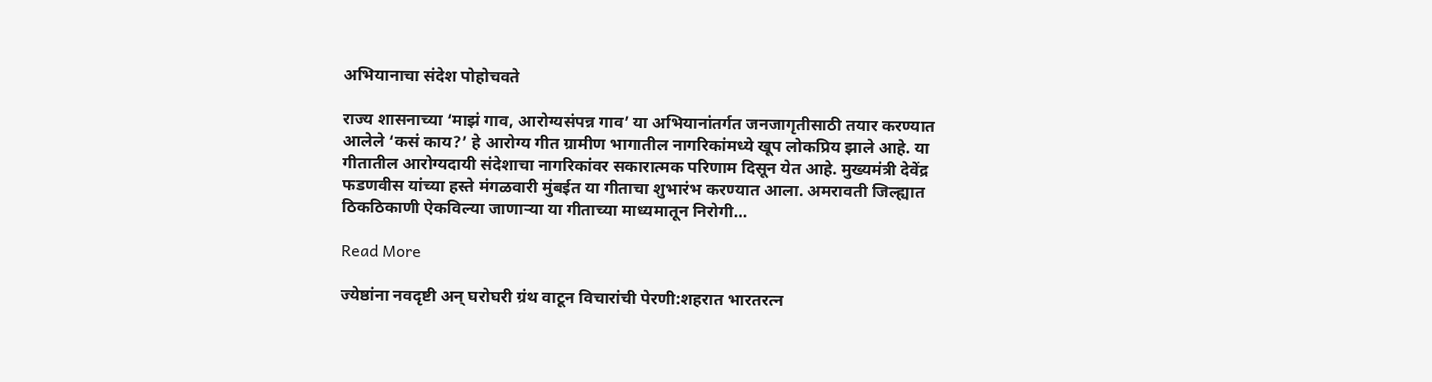अभियानाचा संदेश पोहोचवते

राज्य शासनाच्या ‘माझं गाव, आरोग्यसंपन्न गाव’ या अभियानांतर्गत जनजागृतीसाठी तयार करण्यात आलेले ‘कसं काय?’ हे आरोग्य गीत ग्रामीण भागातील नागरिकांमध्ये खूप लोकप्रिय झाले आहे. या गीतातील आरोग्यदायी संदेशाचा नागरिकांवर सकारात्मक परिणाम दिसून येत आहे. मुख्यमंत्री देवेंद्र फडणवीस यांच्या हस्ते मंगळवारी मुंबईत या गीताचा शुभारंभ करण्यात आला. अमरावती जिल्ह्यात ठिकठिकाणी ऐकविल्या जाणाऱ्या या गीताच्या माध्यमातून निरोगी…

Read More

ज्येष्ठांना नवदृष्टी अन् घरोघरी ग्रंथ वाटून विचारांची पेरणी:शहरात भारतरत्न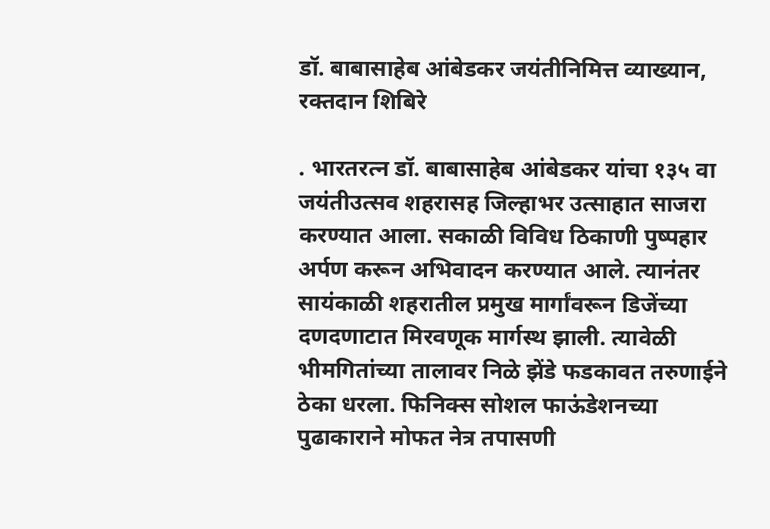डॉ. बाबासाहेब आंबेडकर जयंतीनिमित्त व्याख्यान, रक्तदान शिबिरे

. भारतरत्न डॉ. बाबासाहेब आंबेडकर यांचा १३५ वा जयंतीउत्सव शहरासह जिल्हाभर उत्साहात साजरा करण्यात आला. सकाळी विविध ठिकाणी पुष्पहार अर्पण करून अभिवादन करण्यात आले. त्यानंतर सायंकाळी शहरातील प्रमुख मार्गांवरून डिजेंच्या दणदणाटात मिरवणूक मार्गस्थ झाली. त्यावेळी भीमगितांच्या तालावर निळे झेंडे फडकावत तरुणाईने ठेका धरला. फिनिक्स सोशल फाऊंडेशनच्या पुढाकाराने मोफत नेत्र तपासणी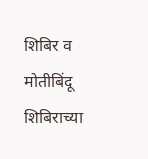शिबिर व मोतीबिंदू शिबिराच्या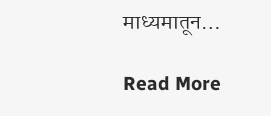माध्यमातून…

Read More